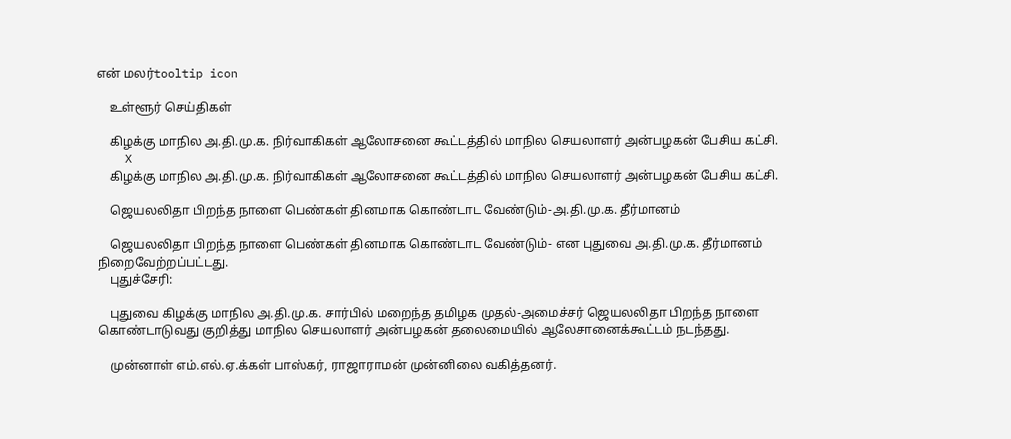என் மலர்tooltip icon

    உள்ளூர் செய்திகள்

    கிழக்கு மாநில அ.தி.மு.க. நிர்வாகிகள் ஆலோசனை கூட்டத்தில் மாநில செயலாளர் அன்பழகன் பேசிய கட்சி.
    X
    கிழக்கு மாநில அ.தி.மு.க. நிர்வாகிகள் ஆலோசனை கூட்டத்தில் மாநில செயலாளர் அன்பழகன் பேசிய கட்சி.

    ஜெயலலிதா பிறந்த நாளை பெண்கள் தினமாக கொண்டாட வேண்டும்-அ.தி.மு.க. தீர்மானம்

    ஜெயலலிதா பிறந்த நாளை பெண்கள் தினமாக கொண்டாட வேண்டும்- என புதுவை அ.தி.மு.க. தீர்மானம் நிறைவேற்றப்பட்டது.
    புதுச்சேரி:

    புதுவை கிழக்கு மாநில அ.தி.மு.க. சார்பில் மறைந்த தமிழக முதல்-அமைச்சர் ஜெயலலிதா பிறந்த நாளை கொண்டாடுவது குறித்து மாநில செயலாளர் அன்பழகன் தலைமையில் ஆலேசானைக்கூட்டம் நடந்தது.

    முன்னாள் எம்.எல்.ஏ.க்கள் பாஸ்கர், ராஜாராமன் முன்னிலை வகித்தனர்.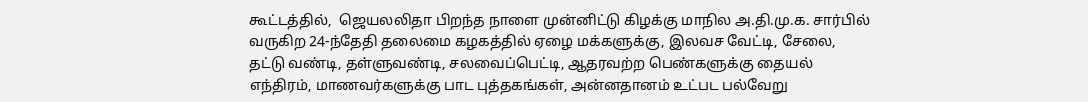கூட்டத்தில்,  ஜெயலலிதா பிறந்த நாளை முன்னிட்டு கிழக்கு மாநில அ.தி.மு.க. சார்பில் வருகிற 24-ந்தேதி தலைமை கழகத்தில் ஏழை மக்களுக்கு, இலவச வேட்டி, சேலை, தட்டு வண்டி, தள்ளுவண்டி, சலவைப்பெட்டி, ஆதரவற்ற பெண்களுக்கு தையல் எந்திரம், மாணவர்களுக்கு பாட புத்தகங்கள், அன்னதானம் உட்பட பல்வேறு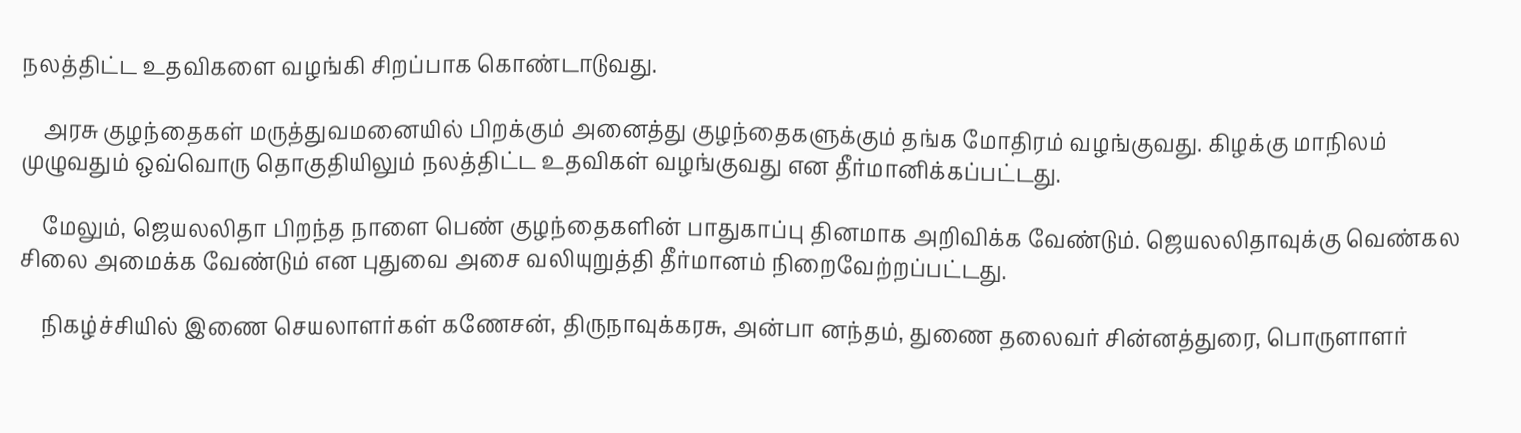நலத்திட்ட உதவிகளை வழங்கி சிறப்பாக கொண்டாடுவது.

    அரசு குழந்தைகள் மருத்துவமனையில் பிறக்கும் அனைத்து குழந்தைகளுக்கும் தங்க மோதிரம் வழங்குவது. கிழக்கு மாநிலம் முழுவதும் ஒவ்வொரு தொகுதியிலும் நலத்திட்ட உதவிகள் வழங்குவது என தீர்மானிக்கப்பட்டது.

    மேலும், ஜெயலலிதா பிறந்த நாளை பெண் குழந்தைகளின் பாதுகாப்பு தினமாக அறிவிக்க வேண்டும். ஜெயலலிதாவுக்கு வெண்கல சிலை அமைக்க வேண்டும் என புதுவை அசை வலியுறுத்தி தீர்மானம் நிறைவேற்றப்பட்டது.

    நிகழ்ச்சியில் இணை செயலாளர்கள் கணேசன், திருநாவுக்கரசு, அன்பா னந்தம், துணை தலைவர் சின்னத்துரை, பொருளாளர்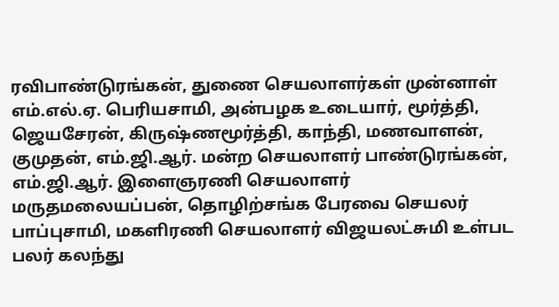ரவிபாண்டுரங்கன், துணை செயலாளர்கள் முன்னாள் எம்.எல்.ஏ. பெரியசாமி, அன்பழக உடையார், மூர்த்தி,  ஜெயசேரன், கிருஷ்ணமூர்த்தி, காந்தி, மணவாளன், குமுதன், எம்.ஜி.ஆர். மன்ற செயலாளர் பாண்டுரங்கன், எம்.ஜி.ஆர். இளைஞரணி செயலாளர் மருதமலையப்பன், தொழிற்சங்க பேரவை செயலர் பாப்புசாமி, மகளிரணி செயலாளர் விஜயலட்சுமி உள்பட பலர் கலந்து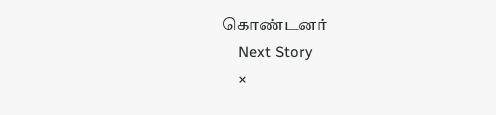கொண்டனர்
    Next Story
    ×